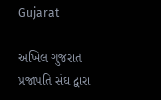Gujarat

અખિલ ગુજરાત પ્રજાપતિ સંઘ દ્વારા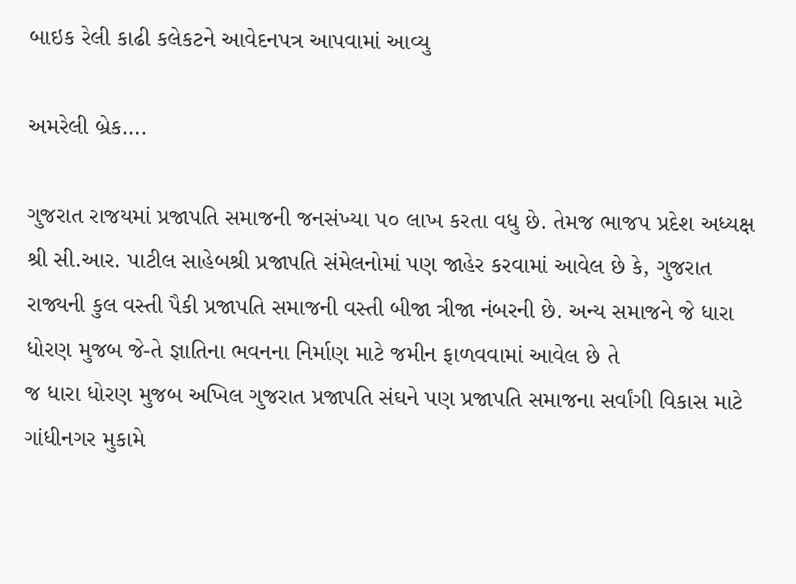બાઇક રેલી કાઢી કલેકટને આવેદનપત્ર આપવામાં આવ્યુ

અમરેલી બ્રેક….

ગુજરાત રાજયમાં પ્રજાપતિ સમાજની જનસંખ્યા ૫૦ લાખ કરતા વધુ છે. તેમજ ભાજપ પ્રદેશ અધ્યક્ષ શ્રી સી.આર. પાટીલ સાહેબશ્રી પ્રજાપતિ સંમેલનોમાં પણ જાહેર કરવામાં આવેલ છે કે, ગુજરાત રાજ્યની કુલ વસ્તી પૈકી પ્રજાપતિ સમાજની વસ્તી બીજા ત્રીજા નંબરની છે. અન્ય સમાજને જે ધારા ધોરણ મુજબ જે-તે જ્ઞાતિના ભવનના નિર્માણ માટે જમીન ફાળવવામાં આવેલ છે તે
જ ધારા ધોરણ મુજબ અખિલ ગુજરાત પ્રજાપતિ સંઘને પણ પ્રજાપતિ સમાજના સર્વાંગી વિકાસ માટે ગાંધીનગર મુકામે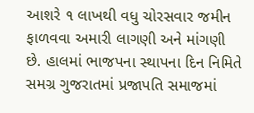આશરે ૧ લાખથી વધુ ચોરસવાર જમીન ફાળવવા અમારી લાગણી અને માંગણી છે. હાલમાં ભાજપના સ્થાપના દિન નિમિતે સમગ્ર ગુજરાતમાં પ્રજાપતિ સમાજમાં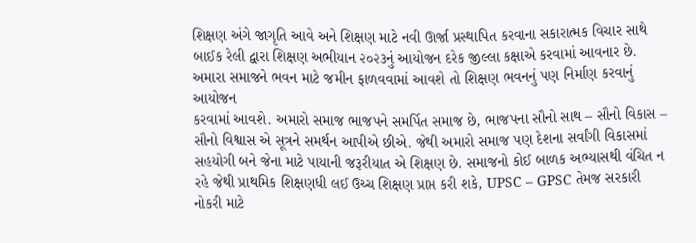શિક્ષણ અંગે જાગૃતિ આવે અને શિક્ષણ માટે નવી ઊર્જા પ્રસ્થાપિત કરવાના સકારાત્મક વિચાર સાથે બાઈક રેલી દ્વારા શિક્ષણ અભીયાન ૨૦૨૩નું આયોજન દરેક જીલ્લા કક્ષાએ કરવામાં આવનાર છે.
અમારા સમાજને ભવન માટે જમીન ફાળવવામાં આવશે તો શિક્ષણ ભવનનું પણ નિર્માણ કરવાનું આયોજન
કરવામાં આવશે. અમારો સમાજ ભાજપને સમર્પિત સમાજ છે, ભાજપના સૌનો સાથ – સૌનો વિકાસ – સૌનો વિશ્વાસ એ સૂત્રને સમર્થન આપીએ છીએ. જેથી અમારો સમાજ પણ દેશના સર્વાંગી વિકાસમાં સહયોગી બને જેના માટે પાયાની જરૂરીયાત એ શિક્ષણ છે. સમાજનો કોઈ બાળક અભ્યાસથી વંચિત ન રહે જેથી પ્રાથમિક શિક્ષણધી લઈ ઉચ્ચ શિક્ષણ પ્રાપ્ત કરી શકે, UPSC – GPSC તેમજ સરકારી નોકરી માટે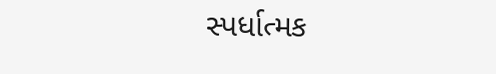સ્પર્ધાત્મક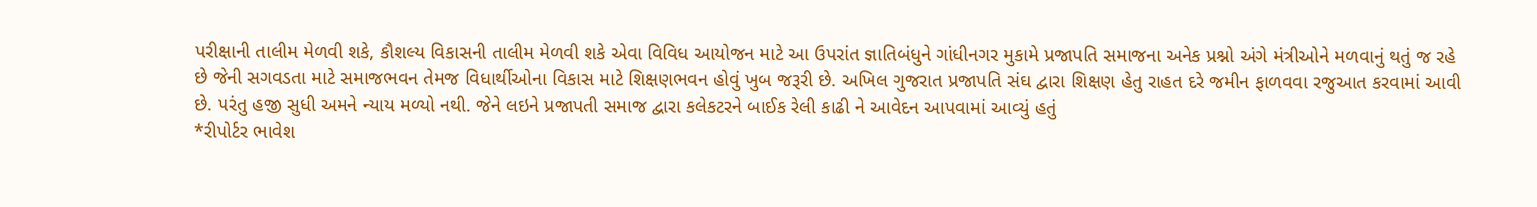પરીક્ષાની તાલીમ મેળવી શકે, કૌશલ્ય વિકાસની તાલીમ મેળવી શકે એવા વિવિધ આયોજન માટે આ ઉપરાંત જ્ઞાતિબંધુને ગાંધીનગર મુકામે પ્રજાપતિ સમાજના અનેક પ્રશ્નો અંગે મંત્રીઓને મળવાનું થતું જ રહે છે જેની સગવડતા માટે સમાજભવન તેમજ વિધાર્થીઓના વિકાસ માટે શિક્ષણભવન હોવું ખુબ જરૂરી છે. અખિલ ગુજરાત પ્રજાપતિ સંઘ દ્વારા શિક્ષણ હેતુ રાહત દરે જમીન ફાળવવા રજુઆત કરવામાં આવી છે. પરંતુ હજી સુધી અમને ન્યાય મળ્યો નથી. જેને લઇને પ્રજાપતી સમાજ દ્વારા કલેકટરને બાઈક રેલી કાઢી ને આવેદન આપવામાં આવ્યું હતું
*રીપોર્ટર ભાવેશ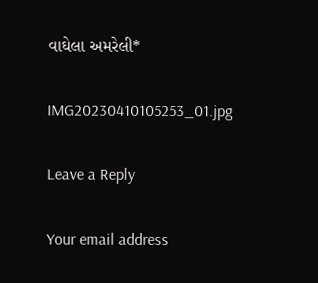વાઘેલા અમરેલી*

IMG20230410105253_01.jpg

Leave a Reply

Your email address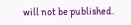will not be published.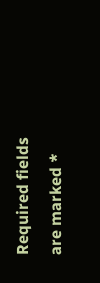Required fields are marked *